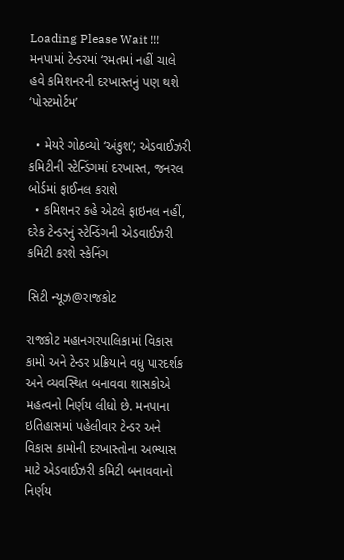Loading Please Wait !!!
મનપામાં ટેન્ડરમાં ‘રમતમાં નહીં ચાલે હવે કમિશનરની દરખાસ્તનું પણ થશે ‘પોસ્ટમોર્ટમ’

  • મેયરે ગોઠવ્યો ‘અંકુશ’; એડવાઈઝરી કમિટીની સ્ટેન્ડિંગમાં દરખાસ્ત, જનરલ બોર્ડમાં ફાઈનલ કરાશે
  • કમિશનર કહે એટલે ફાઇનલ નહીં, દરેક ટેન્ડરનું સ્ટેન્ડિંગની એડવાઈઝરી કમિટી કરશે સ્કેનિંગ

સિટી ન્યૂઝ@રાજકોટ

રાજકોટ મહાનગરપાલિકામાં વિકાસ કામો અને ટેન્ડર પ્રક્રિયાને વધુ પારદર્શક અને વ્યવસ્થિત બનાવવા શાસકોએ મહત્વનો નિર્ણય લીધો છે. મનપાના ઇતિહાસમાં પહેલીવાર ટેન્ડર અને વિકાસ કામોની દરખાસ્તોના અભ્યાસ માટે એડવાઈઝરી કમિટી બનાવવાનો નિર્ણય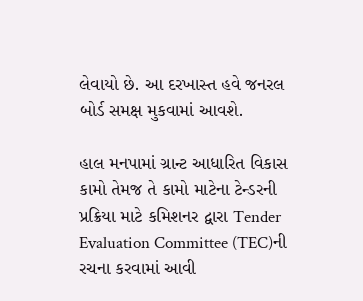લેવાયો છે. આ દરખાસ્ત હવે જનરલ બોર્ડ સમક્ષ મુકવામાં આવશે.

હાલ મનપામાં ગ્રાન્ટ આધારિત વિકાસ કામો તેમજ તે કામો માટેના ટેન્ડરની પ્રક્રિયા માટે કમિશનર દ્વારા Tender Evaluation Committee (TEC)ની રચના કરવામાં આવી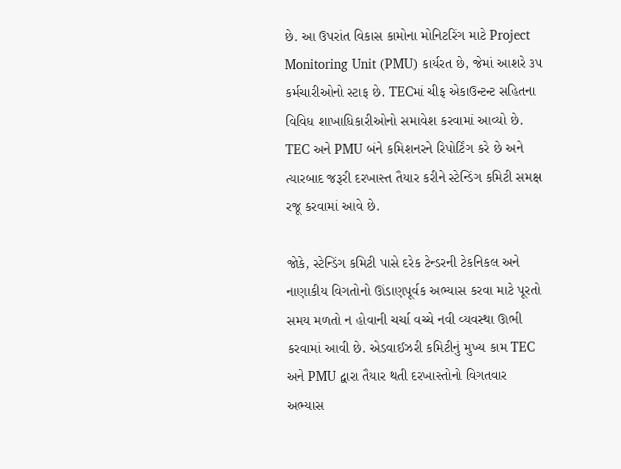છે. આ ઉપરાંત વિકાસ કામોના મોનિટરિંગ માટે Project Monitoring Unit (PMU) કાર્યરત છે, જેમાં આશરે ૩૫ કર્મચારીઓનો સ્ટાફ છે. TECમાં ચીફ એકાઉન્ટન્ટ સહિતના વિવિધ શાખાધિકારીઓનો સમાવેશ કરવામાં આવ્યો છે. TEC અને PMU બંને કમિશનરને રિપોર્ટિંગ કરે છે અને ત્યારબાદ જરૂરી દરખાસ્ત તૈયાર કરીને સ્ટેન્ડિંગ કમિટી સમક્ષ રજૂ કરવામાં આવે છે.

જોકે, સ્ટેન્ડિંગ કમિટી પાસે દરેક ટેન્ડરની ટેકનિકલ અને નાણાકીય વિગતોનો ઊંડાણપૂર્વક અભ્યાસ કરવા માટે પૂરતો સમય મળતો ન હોવાની ચર્ચા વચ્ચે નવી વ્યવસ્થા ઊભી કરવામાં આવી છે. એડવાઈઝરી કમિટીનું મુખ્ય કામ TEC અને PMU દ્વારા તૈયાર થતી દરખાસ્તોનો વિગતવાર અભ્યાસ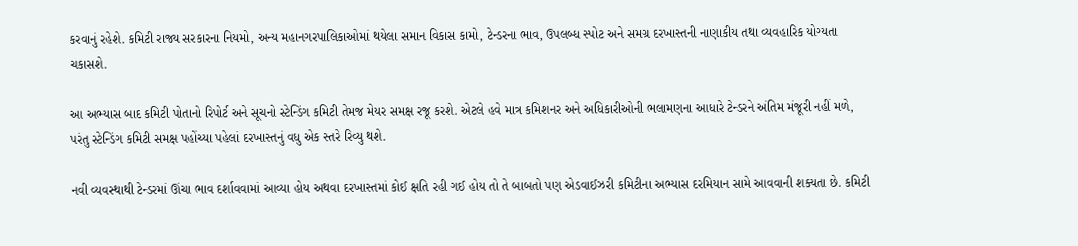કરવાનું રહેશે. કમિટી રાજ્ય સરકારના નિયમો, અન્ય મહાનગરપાલિકાઓમાં થયેલા સમાન વિકાસ કામો, ટેન્ડરના ભાવ, ઉપલબ્ધ સ્પોટ અને સમગ્ર દરખાસ્તની નાણાકીય તથા વ્યવહારિક યોગ્યતા ચકાસશે.

આ અભ્યાસ બાદ કમિટી પોતાનો રિપોર્ટ અને સૂચનો સ્ટેન્ડિંગ કમિટી તેમજ મેયર સમક્ષ રજૂ કરશે. એટલે હવે માત્ર કમિશનર અને અધિકારીઓની ભલામણના આધારે ટેન્ડરને અંતિમ મંજૂરી નહીં મળે, પરંતુ સ્ટેન્ડિંગ કમિટી સમક્ષ પહોંચ્યા પહેલાં દરખાસ્તનું વધુ એક સ્તરે રિવ્યુ થશે.

નવી વ્યવસ્થાથી ટેન્ડરમાં ઊંચા ભાવ દર્શાવવામાં આવ્યા હોય અથવા દરખાસ્તમાં કોઈ ક્ષતિ રહી ગઈ હોય તો તે બાબતો પણ એડવાઈઝરી કમિટીના અભ્યાસ દરમિયાન સામે આવવાની શક્યતા છે. કમિટી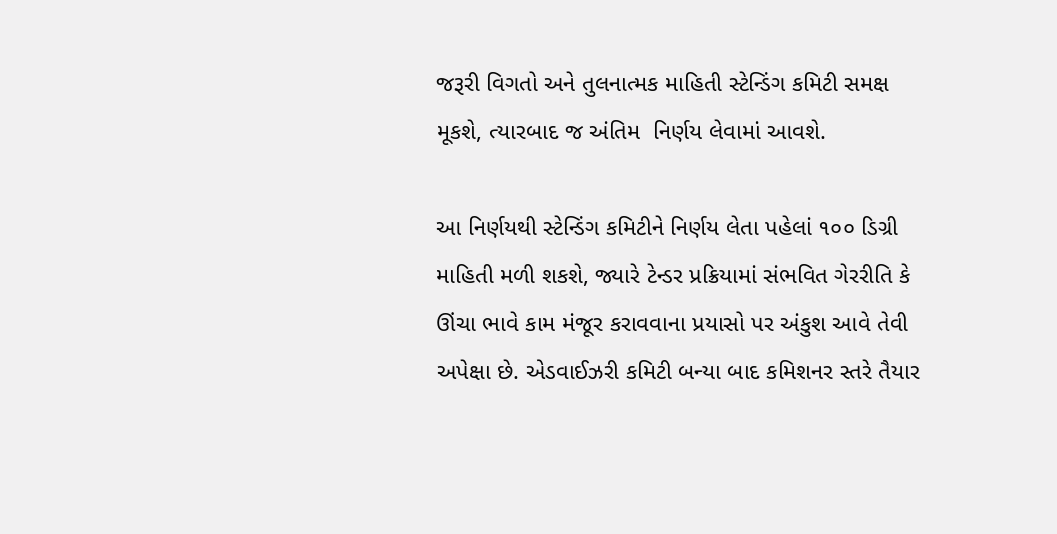જરૂરી વિગતો અને તુલનાત્મક માહિતી સ્ટેન્ડિંગ કમિટી સમક્ષ મૂકશે, ત્યારબાદ જ અંતિમ  નિર્ણય લેવામાં આવશે.

આ નિર્ણયથી સ્ટેન્ડિંગ કમિટીને નિર્ણય લેતા પહેલાં ૧૦૦ ડિગ્રી માહિતી મળી શકશે, જ્યારે ટેન્ડર પ્રક્રિયામાં સંભવિત ગેરરીતિ કે ઊંચા ભાવે કામ મંજૂર કરાવવાના પ્રયાસો પર અંકુશ આવે તેવી અપેક્ષા છે. એડવાઈઝરી કમિટી બન્યા બાદ કમિશનર સ્તરે તૈયાર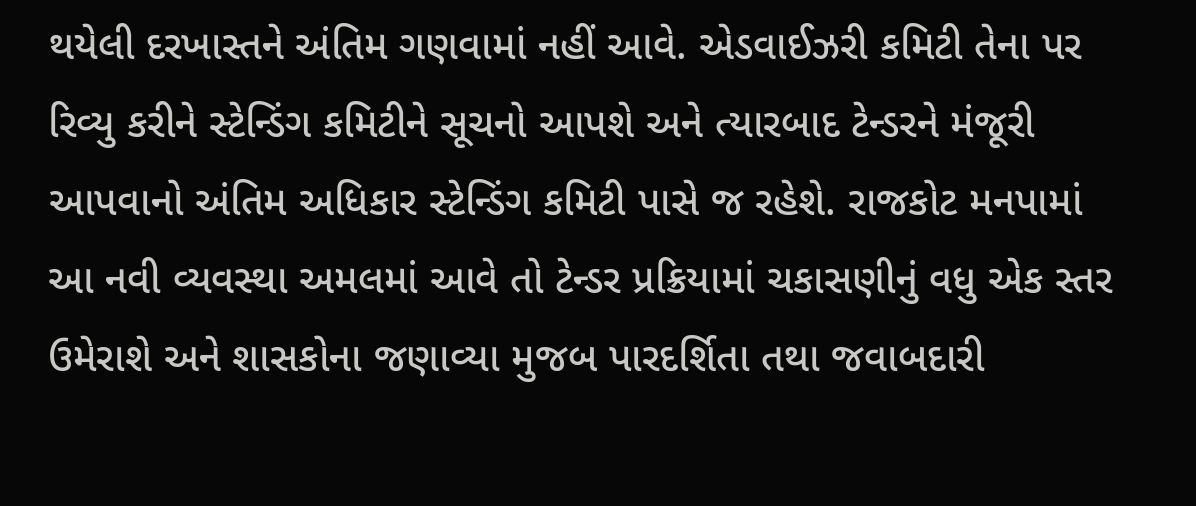થયેલી દરખાસ્તને અંતિમ ગણવામાં નહીં આવે. એડવાઈઝરી કમિટી તેના પર રિવ્યુ કરીને સ્ટેન્ડિંગ કમિટીને સૂચનો આપશે અને ત્યારબાદ ટેન્ડરને મંજૂરી આપવાનો અંતિમ અધિકાર સ્ટેન્ડિંગ કમિટી પાસે જ રહેશે. રાજકોટ મનપામાં આ નવી વ્યવસ્થા અમલમાં આવે તો ટેન્ડર પ્રક્રિયામાં ચકાસણીનું વધુ એક સ્તર ઉમેરાશે અને શાસકોના જણાવ્યા મુજબ પારદર્શિતા તથા જવાબદારી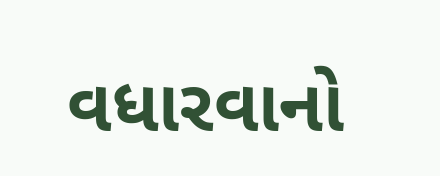વધારવાનો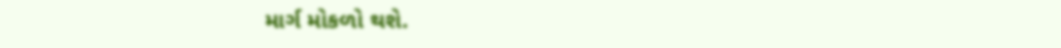માર્ગ મોકળો થશે.